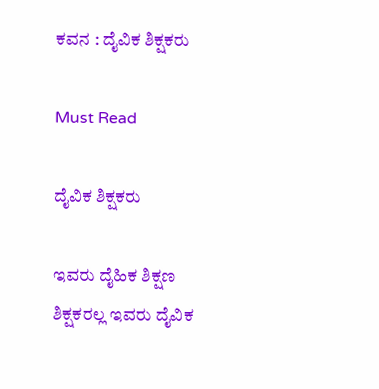ಕವನ : ದೈವಿಕ ಶಿಕ್ಷಕರು

Must Read

ದೈವಿಕ ಶಿಕ್ಷಕರು

ಇವರು ದೈಹಿಕ ಶಿಕ್ಷಣ ಶಿಕ್ಷಕರಲ್ಲ ಇವರು ದೈವಿಕ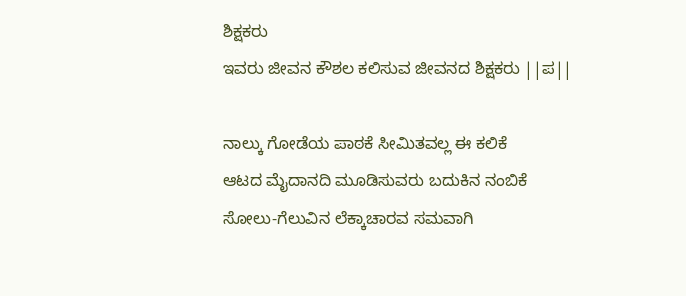ಶಿಕ್ಷಕರು
ಇವರು ಜೀವನ ಕೌಶಲ ಕಲಿಸುವ ಜೀವನದ ಶಿಕ್ಷಕರು ||ಪ||

ನಾಲ್ಕು ಗೋಡೆಯ ಪಾಠಕೆ ಸೀಮಿತವಲ್ಲ ಈ ಕಲಿಕೆ
ಆಟದ ಮೈದಾನದಿ ಮೂಡಿಸುವರು ಬದುಕಿನ ನಂಬಿಕೆ
ಸೋಲು-ಗೆಲುವಿನ ಲೆಕ್ಕಾಚಾರವ ಸಮವಾಗಿ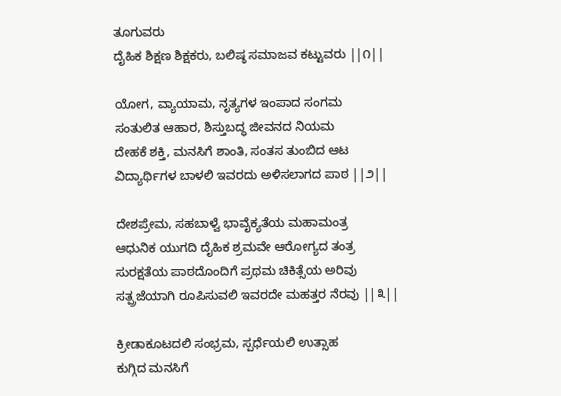ತೂಗುವರು
ದೈಹಿಕ ಶಿಕ್ಷಣ ಶಿಕ್ಷಕರು, ಬಲಿಷ್ಠ ಸಮಾಜವ ಕಟ್ಟುವರು ||೧||

ಯೋಗ, ವ್ಯಾಯಾಮ, ನೃತ್ಯಗಳ ಇಂಪಾದ ಸಂಗಮ
ಸಂತುಲಿತ ಆಹಾರ, ಶಿಸ್ತುಬದ್ಧ ಜೀವನದ ನಿಯಮ
ದೇಹಕೆ ಶಕ್ತಿ, ಮನಸಿಗೆ ಶಾಂತಿ, ಸಂತಸ ತುಂಬಿದ ಆಟ
ವಿದ್ಯಾರ್ಥಿಗಳ ಬಾಳಲಿ ಇವರದು ಅಳಿಸಲಾಗದ ಪಾಠ ||೨||

ದೇಶಪ್ರೇಮ, ಸಹಬಾಳ್ವೆ ಭಾವೈಕ್ಯತೆಯ ಮಹಾಮಂತ್ರ
ಆಧುನಿಕ ಯುಗದಿ ದೈಹಿಕ ಶ್ರಮವೇ ಆರೋಗ್ಯದ ತಂತ್ರ
ಸುರಕ್ಷತೆಯ ಪಾಠದೊಂದಿಗೆ ಪ್ರಥಮ ಚಿಕಿತ್ಸೆಯ ಅರಿವು
ಸತ್ಪ್ರಜೆಯಾಗಿ ರೂಪಿಸುವಲಿ ಇವರದೇ ಮಹತ್ತರ ನೆರವು ||೩||

ಕ್ರೀಡಾಕೂಟದಲಿ ಸಂಭ್ರಮ, ಸ್ಪರ್ಧೆಯಲಿ ಉತ್ಸಾಹ
ಕುಗ್ಗಿದ ಮನಸಿಗೆ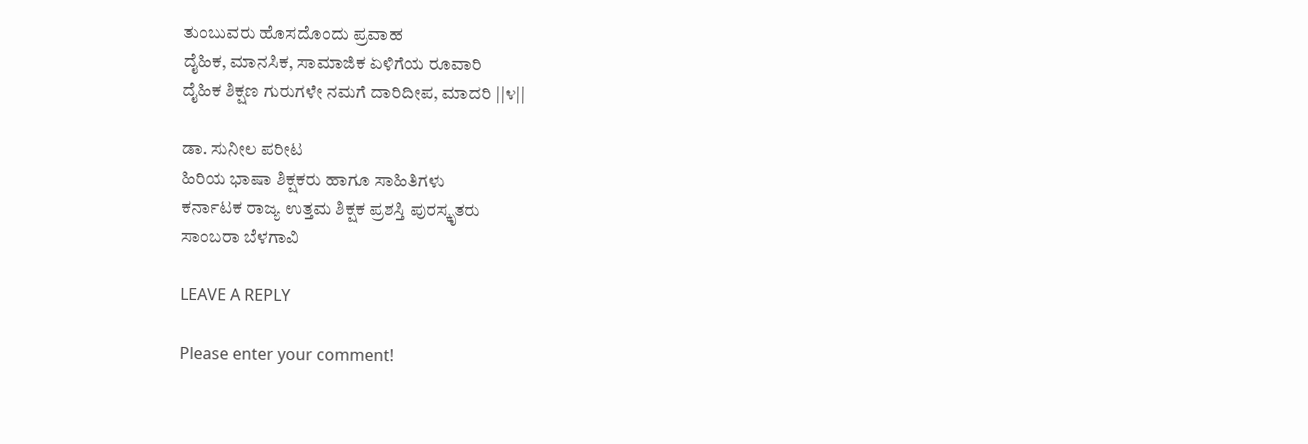ತುಂಬುವರು ಹೊಸದೊಂದು ಪ್ರವಾಹ
ದೈಹಿಕ, ಮಾನಸಿಕ, ಸಾಮಾಜಿಕ ಏಳಿಗೆಯ ರೂವಾರಿ
ದೈಹಿಕ ಶಿಕ್ಷಣ ಗುರುಗಳೇ ನಮಗೆ ದಾರಿದೀಪ, ಮಾದರಿ ||೪||

ಡಾ. ಸುನೀಲ ಪರೀಟ
ಹಿರಿಯ ಭಾಷಾ ಶಿಕ್ಷಕರು ಹಾಗೂ ಸಾಹಿತಿಗಳು
ಕರ್ನಾಟಕ ರಾಜ್ಯ ಉತ್ತಮ ಶಿಕ್ಷಕ ಪ್ರಶಸ್ತಿ ಪುರಸ್ಕೃತರು
ಸಾಂಬರಾ ಬೆಳಗಾವಿ

LEAVE A REPLY

Please enter your comment!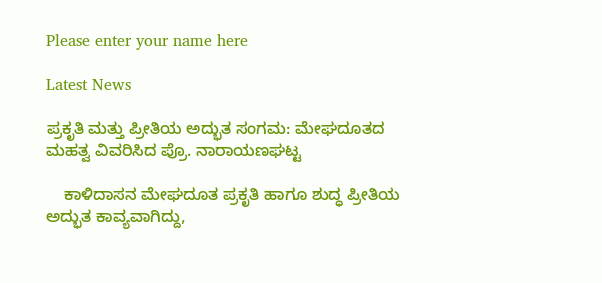Please enter your name here

Latest News

ಪ್ರಕೃತಿ ಮತ್ತು ಪ್ರೀತಿಯ ಅದ್ಭುತ ಸಂಗಮ: ಮೇಘದೂತದ ಮಹತ್ವ ವಿವರಿಸಿದ ಪ್ರೊ. ನಾರಾಯಣಘಟ್ಟ

    ಕಾಳಿದಾಸನ ಮೇಘದೂತ ಪ್ರಕೃತಿ ಹಾಗೂ ಶುದ್ಧ ಪ್ರೀತಿಯ ಅದ್ಭುತ ಕಾವ್ಯವಾಗಿದ್ದು,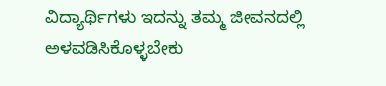ವಿದ್ಯಾರ್ಥಿಗಳು ಇದನ್ನು ತಮ್ಮ ಜೀವನದಲ್ಲಿ ಅಳವಡಿಸಿಕೊಳ್ಳಬೇಕು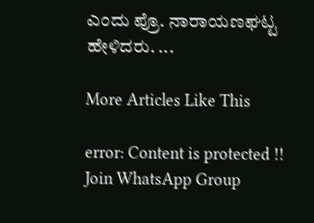ಎಂದು ಪ್ರೊ. ನಾರಾಯಣಘಟ್ಟ ಹೇಳಿದರು. ...

More Articles Like This

error: Content is protected !!
Join WhatsApp Group